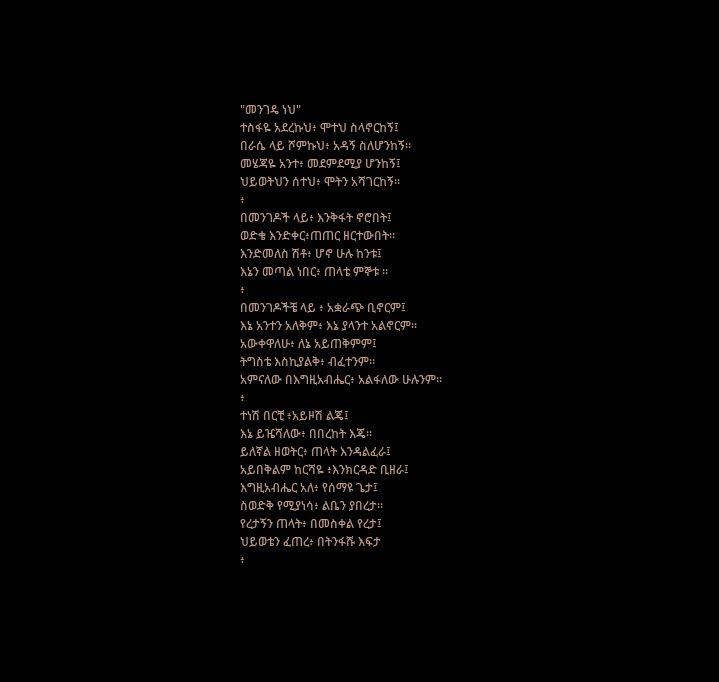"መንገዴ ነህ"
ተስፋዬ አደረኩህ፥ ሞተህ ስላኖርከኝ፤
በራሴ ላይ ሾምኩህ፥ አዳኝ ስለሆንከኝ።
መሄጃዬ አንተ፥ መደምደሚያ ሆንከኝ፤
ህይወትህን ሰተህ፥ ሞትን አሻገርከኝ።
፥
በመንገዶች ላይ፥ እንቅፋት ኖሮበት፤
ወድቄ እንድቀር፥ጠጠር ዘርተውበት።
እንድመለስ ሽቶ፥ ሆኖ ሁሉ ከንቱ፤
እኔን መጣል ነበር፥ ጠላቴ ምኞቱ ።
፥
በመንገዶችቼ ላይ ፥ አቋራጭ ቢኖርም፤
እኔ አንተን አለቅም፥ እኔ ያላንተ አልኖርም።
አውቀዋለሁ፥ ለኔ አይጠቅምም፤
ትግስቴ እስኪያልቅ፥ ብፈተንም።
አምናለው በእግዚአብሔር፥ አልፋለው ሁሉንም።
፥
ተነሽ በርቺ ፥አይዞሽ ልጄ፤
እኔ ይዤሻለው፥ በበረከት እጄ።
ይለኛል ዘወትር፥ ጠላት እንዳልፈራ፤
አይበቅልም ከርሻዬ ፥እንክርዳድ ቢዘራ፤
እግዚአብሔር አለ፥ የሰማዩ ጌታ፤
ስወድቅ የሚያነሳ፥ ልቤን ያበረታ።
የረታኝን ጠላት፥ በመስቀል የረታ፤
ህይወቴን ፈጠረ፥ በትንፋሹ እፍታ
፥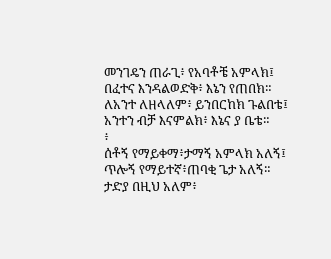መንገዴን ጠራጊ፥ የአባቶቼ አምላክ፤
በፈተና እንዳልወድቅ፥ እኔን የጠበክ።
ለአንተ ለዘላለም፥ ይንበርከክ ጉልበቴ፤
አንተን ብቻ እናምልክ፥ እኔና ያ ቤቴ።
፥
ሰቶኝ የማይቀማ፥ታማኝ አምላክ አለኝ፤
ጥሎኝ የማይተኛ፥ጠባቂ ጌታ አለኝ።
ታድያ በዚህ አለም፥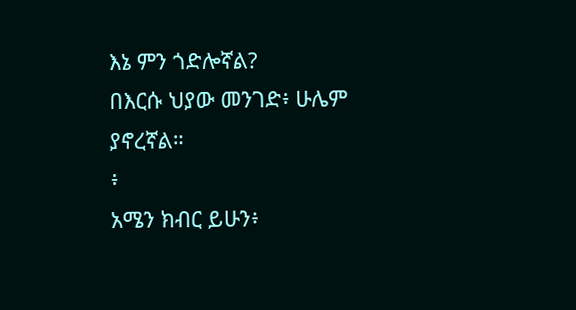እኔ ምን ጎድሎኛል?
በእርሱ ህያው መንገድ፥ ሁሌም ያኖረኛል።
፥
አሜን ክብር ይሁን፥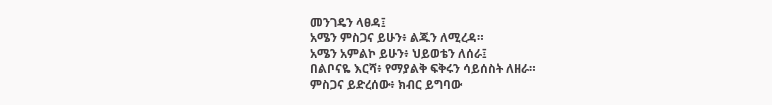መንገዴን ላፀዳ፤
አሜን ምስጋና ይሁን፥ ልጁን ለሚረዳ።
አሜን አምልኮ ይሁን፥ ህይወቴን ለሰራ፤
በልቦናዬ እርሻ፥ የማያልቅ ፍቅሩን ሳይሰስት ለዘራ።
ምስጋና ይድረሰው፥ ክብር ይግባው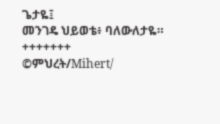ጌታዬ፤
መንገዴ ህይወቴ፥ ባለውለታዬ።
+++++++
©ምህረት/Mihert/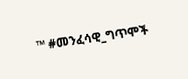™ #መንፈሳዊ_ግጥሞች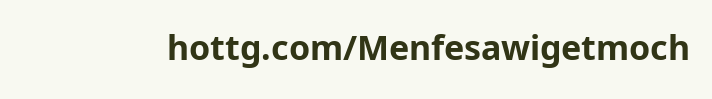hottg.com/Menfesawigetmoch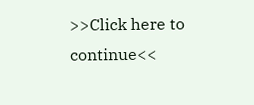>>Click here to continue<<